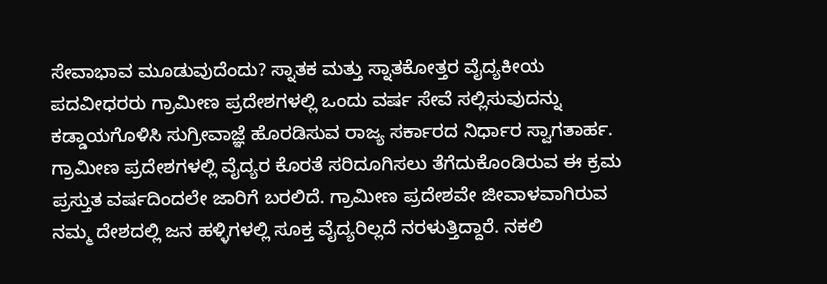ಸೇವಾಭಾವ ಮೂಡುವುದೆಂದು? ಸ್ನಾತಕ ಮತ್ತು ಸ್ನಾತಕೋತ್ತರ ವೈದ್ಯಕೀಯ ಪದವೀಧರರು ಗ್ರಾಮೀಣ ಪ್ರದೇಶಗಳಲ್ಲಿ ಒಂದು ವರ್ಷ ಸೇವೆ ಸಲ್ಲಿಸುವುದನ್ನು ಕಡ್ಡಾಯಗೊಳಿಸಿ ಸುಗ್ರೀವಾಜ್ಞೆ ಹೊರಡಿಸುವ ರಾಜ್ಯ ಸರ್ಕಾರದ ನಿರ್ಧಾರ ಸ್ವಾಗತಾರ್ಹ. ಗ್ರಾಮೀಣ ಪ್ರದೇಶಗಳಲ್ಲಿ ವೈದ್ಯರ ಕೊರತೆ ಸರಿದೂಗಿಸಲು ತೆಗೆದುಕೊಂಡಿರುವ ಈ ಕ್ರಮ ಪ್ರಸ್ತುತ ವರ್ಷದಿಂದಲೇ ಜಾರಿಗೆ ಬರಲಿದೆ. ಗ್ರಾಮೀಣ ಪ್ರದೇಶವೇ ಜೀವಾಳವಾಗಿರುವ ನಮ್ಮ ದೇಶದಲ್ಲಿ ಜನ ಹಳ್ಳಿಗಳಲ್ಲಿ ಸೂಕ್ತ ವೈದ್ಯರಿಲ್ಲದೆ ನರಳುತ್ತಿದ್ದಾರೆ. ನಕಲಿ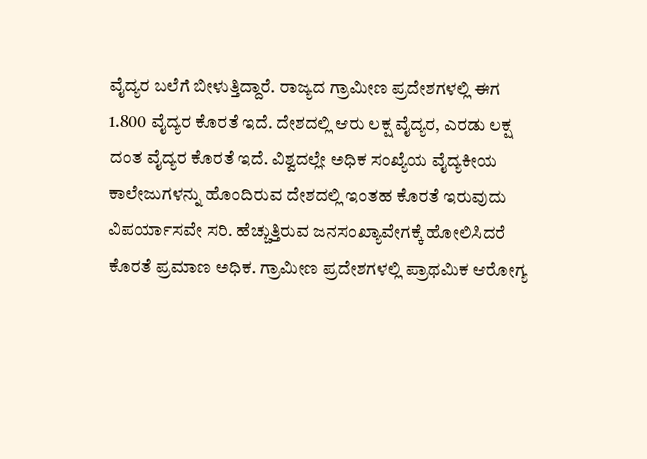ವೈದ್ಯರ ಬಲೆಗೆ ಬೀಳುತ್ತಿದ್ದಾರೆ. ರಾಜ್ಯದ ಗ್ರಾಮೀಣ ಪ್ರದೇಶಗಳಲ್ಲಿ ಈಗ 1.800 ವೈದ್ಯರ ಕೊರತೆ ಇದೆ. ದೇಶದಲ್ಲಿ ಆರು ಲಕ್ಷ ವೈದ್ಯರ, ಎರಡು ಲಕ್ಷ ದಂತ ವೈದ್ಯರ ಕೊರತೆ ಇದೆ. ವಿಶ್ವದಲ್ಲೇ ಅಧಿಕ ಸಂಖ್ಯೆಯ ವೈದ್ಯಕೀಯ ಕಾಲೇಜುಗಳನ್ನು ಹೊಂದಿರುವ ದೇಶದಲ್ಲಿ ಇಂತಹ ಕೊರತೆ ಇರುವುದು ವಿಪರ್ಯಾಸವೇ ಸರಿ. ಹೆಚ್ಚುತ್ತಿರುವ ಜನಸಂಖ್ಯಾವೇಗಕ್ಕೆ ಹೋಲಿಸಿದರೆ ಕೊರತೆ ಪ್ರಮಾಣ ಅಧಿಕ. ಗ್ರಾಮೀಣ ಪ್ರದೇಶಗಳಲ್ಲಿ ಪ್ರಾಥಮಿಕ ಆರೋಗ್ಯ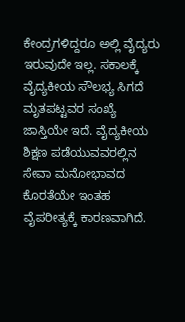ಕೇಂದ್ರಗಳಿದ್ದರೂ ಅಲ್ಲಿ ವೈದ್ಯರು ಇರುವುದೇ ಇಲ್ಲ. ಸಕಾಲಕ್ಕೆ ವೈದ್ಯಕೀಯ ಸೌಲಭ್ಯ ಸಿಗದೆ ಮೃತಪಟ್ಟವರ ಸಂಖ್ಯೆ ಜಾಸ್ತಿಯೇ ಇದೆ. ವೈದ್ಯಕೀಯ ಶಿಕ್ಷಣ ಪಡೆಯುವವರಲ್ಲಿನ ಸೇವಾ ಮನೋಭಾವದ ಕೊರತೆಯೇ ಇಂತಹ ವೈಪರೀತ್ಯಕ್ಕೆ ಕಾರಣವಾಗಿದೆ.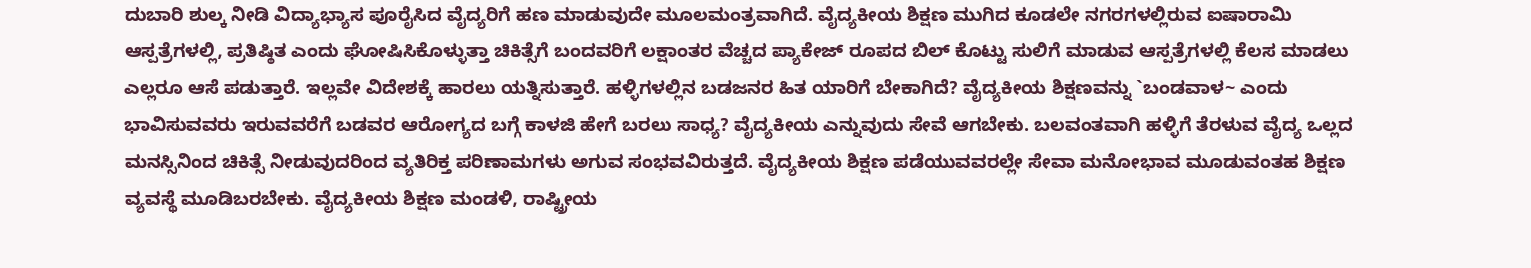ದುಬಾರಿ ಶುಲ್ಕ ನೀಡಿ ವಿದ್ಯಾಭ್ಯಾಸ ಪೂರೈಸಿದ ವೈದ್ಯರಿಗೆ ಹಣ ಮಾಡುವುದೇ ಮೂಲಮಂತ್ರವಾಗಿದೆ. ವೈದ್ಯಕೀಯ ಶಿಕ್ಷಣ ಮುಗಿದ ಕೂಡಲೇ ನಗರಗಳಲ್ಲಿರುವ ಐಷಾರಾಮಿ ಆಸ್ಪತ್ರೆಗಳಲ್ಲಿ, ಪ್ರತಿಷ್ಠಿತ ಎಂದು ಘೋಷಿಸಿಕೊಳ್ಳುತ್ತಾ ಚಿಕಿತ್ಸೆಗೆ ಬಂದವರಿಗೆ ಲಕ್ಷಾಂತರ ವೆಚ್ಚದ ಪ್ಯಾಕೇಜ್ ರೂಪದ ಬಿಲ್ ಕೊಟ್ಟು ಸುಲಿಗೆ ಮಾಡುವ ಆಸ್ಪತ್ರೆಗಳಲ್ಲಿ ಕೆಲಸ ಮಾಡಲು ಎಲ್ಲರೂ ಆಸೆ ಪಡುತ್ತಾರೆ. ಇಲ್ಲವೇ ವಿದೇಶಕ್ಕೆ ಹಾರಲು ಯತ್ನಿಸುತ್ತಾರೆ. ಹಳ್ಳಿಗಳಲ್ಲಿನ ಬಡಜನರ ಹಿತ ಯಾರಿಗೆ ಬೇಕಾಗಿದೆ? ವೈದ್ಯಕೀಯ ಶಿಕ್ಷಣವನ್ನು `ಬಂಡವಾಳ~ ಎಂದು ಭಾವಿಸುವವರು ಇರುವವರೆಗೆ ಬಡವರ ಆರೋಗ್ಯದ ಬಗ್ಗೆ ಕಾಳಜಿ ಹೇಗೆ ಬರಲು ಸಾಧ್ಯ? ವೈದ್ಯಕೀಯ ಎನ್ನುವುದು ಸೇವೆ ಆಗಬೇಕು. ಬಲವಂತವಾಗಿ ಹಳ್ಳಿಗೆ ತೆರಳುವ ವೈದ್ಯ ಒಲ್ಲದ ಮನಸ್ಸಿನಿಂದ ಚಿಕಿತ್ಸೆ ನೀಡುವುದರಿಂದ ವ್ಯತಿರಿಕ್ತ ಪರಿಣಾಮಗಳು ಅಗುವ ಸಂಭವವಿರುತ್ತದೆ. ವೈದ್ಯಕೀಯ ಶಿಕ್ಷಣ ಪಡೆಯುವವರಲ್ಲೇ ಸೇವಾ ಮನೋಭಾವ ಮೂಡುವಂತಹ ಶಿಕ್ಷಣ ವ್ಯವಸ್ಥೆ ಮೂಡಿಬರಬೇಕು. ವೈದ್ಯಕೀಯ ಶಿಕ್ಷಣ ಮಂಡಳಿ, ರಾಷ್ಟ್ರೀಯ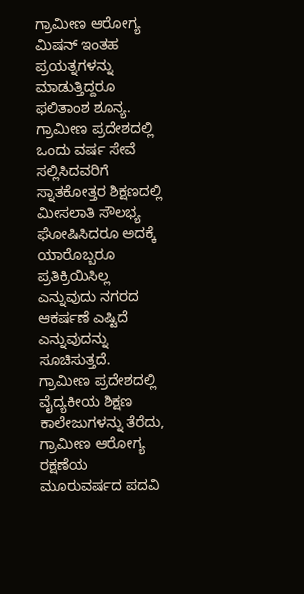ಗ್ರಾಮೀಣ ಆರೋಗ್ಯ ಮಿಷನ್ ಇಂತಹ ಪ್ರಯತ್ನಗಳನ್ನು ಮಾಡುತ್ತಿದ್ದರೂ ಫಲಿತಾಂಶ ಶೂನ್ಯ. ಗ್ರಾಮೀಣ ಪ್ರದೇಶದಲ್ಲಿ ಒಂದು ವರ್ಷ ಸೇವೆ ಸಲ್ಲಿಸಿದವರಿಗೆ ಸ್ನಾತಕೋತ್ತರ ಶಿಕ್ಷಣದಲ್ಲಿ ಮೀಸಲಾತಿ ಸೌಲಭ್ಯ ಘೋಷಿಸಿದರೂ ಅದಕ್ಕೆ ಯಾರೊಬ್ಬರೂ ಪ್ರತಿಕ್ರಿಯಿಸಿಲ್ಲ ಎನ್ನುವುದು ನಗರದ ಆಕರ್ಷಣೆ ಎಷ್ಟಿದೆ ಎನ್ನುವುದನ್ನು ಸೂಚಿಸುತ್ತದೆ. ಗ್ರಾಮೀಣ ಪ್ರದೇಶದಲ್ಲಿ ವೈದ್ಯಕೀಯ ಶಿಕ್ಷಣ ಕಾಲೇಜುಗಳನ್ನು ತೆರೆದು, ಗ್ರಾಮೀಣ ಆರೋಗ್ಯ ರಕ್ಷಣೆಯ ಮೂರುವರ್ಷದ ಪದವಿ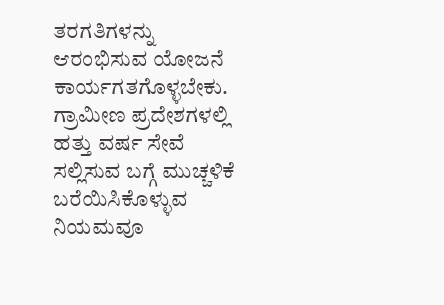ತರಗತಿಗಳನ್ನು ಆರಂಭಿಸುವ ಯೋಜನೆ ಕಾರ್ಯಗತಗೊಳ್ಳಬೇಕು. ಗ್ರಾಮೀಣ ಪ್ರದೇಶಗಳಲ್ಲಿ ಹತ್ತು ವರ್ಷ ಸೇವೆ ಸಲ್ಲಿಸುವ ಬಗ್ಗೆ ಮುಚ್ಚಳಿಕೆ ಬರೆಯಿಸಿಕೊಳ್ಳುವ ನಿಯಮವೂ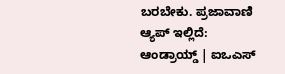ಬರಬೇಕು. ಪ್ರಜಾವಾಣಿ ಆ್ಯಪ್ ಇಲ್ಲಿದೆ: ಆಂಡ್ರಾಯ್ಡ್ | ಐಒಎಸ್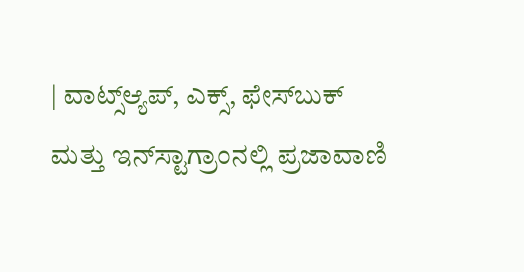| ವಾಟ್ಸ್ಆ್ಯಪ್, ಎಕ್ಸ್, ಫೇಸ್‌ಬುಕ್ ಮತ್ತು ಇನ್‌ಸ್ಟಾಗ್ರಾಂನಲ್ಲಿ ಪ್ರಜಾವಾಣಿ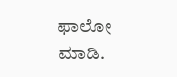ಫಾಲೋ ಮಾಡಿ.